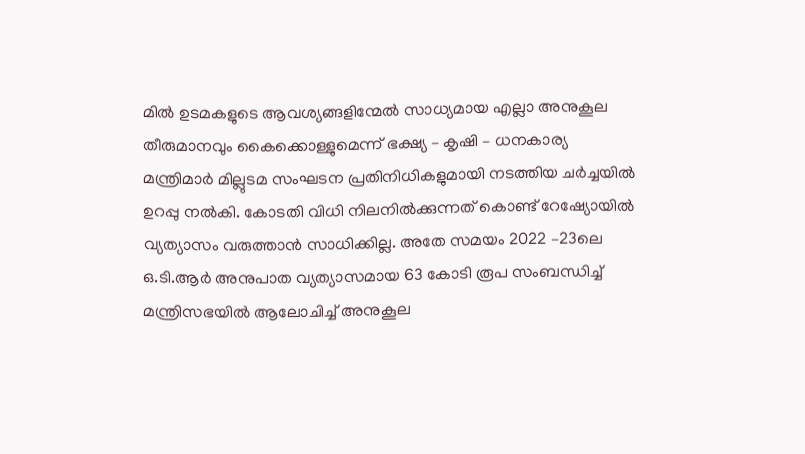മിൽ ഉടമകളുടെ ആവശ്യങ്ങളിന്മേൽ സാധ്യമായ എല്ലാ അനുകൂല തീരുമാനവും കൈക്കൊള്ളുമെന്ന് ഭക്ഷ്യ – കൃഷി – ധനകാര്യ മന്ത്രിമാർ മില്ലുടമ സംഘടന പ്രതിനിധികളുമായി നടത്തിയ ചർച്ചയിൽ ഉറപ്പു നൽകി. കോടതി വിധി നിലനിൽക്കുന്നത് കൊണ്ട് റേഷ്യോയിൽ വ്യത്യാസം വരുത്താൻ സാധിക്കില്ല. അതേ സമയം 2022 –23ലെ ഒ.ടി.ആർ അനുപാത വ്യത്യാസമായ 63 കോടി രൂപ സംബന്ധിച്ച് മന്ത്രിസഭയിൽ ആലോചിച്ച് അനുകൂല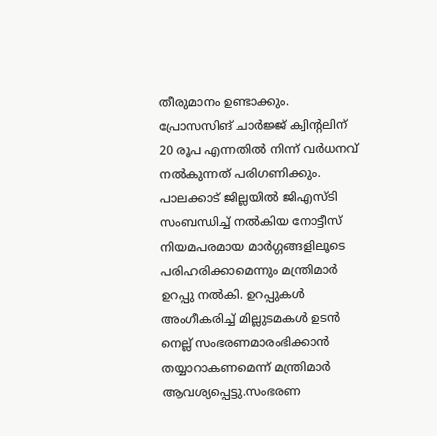തീരുമാനം ഉണ്ടാക്കും.
പ്രോസസിങ് ചാർജ്ജ് ക്വിന്റലിന് 20 രൂപ എന്നതിൽ നിന്ന് വർധനവ് നൽകുന്നത് പരിഗണിക്കും. പാലക്കാട് ജില്ലയിൽ ജിഎസ്ടി സംബന്ധിച്ച് നൽകിയ നോട്ടീസ് നിയമപരമായ മാർഗ്ഗങ്ങളിലൂടെ പരിഹരിക്കാമെന്നും മന്ത്രിമാർ ഉറപ്പു നൽകി. ഉറപ്പുകൾ അംഗീകരിച്ച് മില്ലുടമകൾ ഉടൻ നെല്ല് സംഭരണമാരംഭിക്കാൻ തയ്യാറാകണമെന്ന് മന്ത്രിമാർ ആവശ്യപ്പെട്ടു.സംഭരണ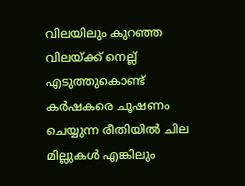വിലയിലും കുറഞ്ഞ വിലയ്ക്ക് നെല്ല് എടുത്തുകൊണ്ട് കർഷകരെ ചൂഷണം ചെയ്യുന്ന രീതിയിൽ ചില മില്ലുകൾ എങ്കിലും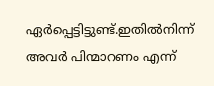ഏർപ്പെട്ടിട്ടുണ്ട്.ഇതിൽനിന്ന് അവർ പിന്മാറണം എന്ന്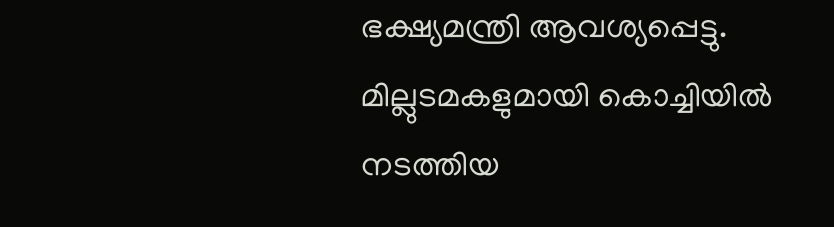ഭക്ഷ്യമന്ത്രി ആവശ്യപ്പെട്ടു. മില്ലുടമകളുമായി കൊച്ചിയിൽ നടത്തിയ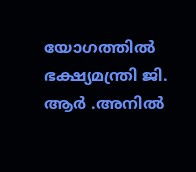യോഗത്തിൽ ഭക്ഷ്യമന്ത്രി ജി. ആർ .അനിൽ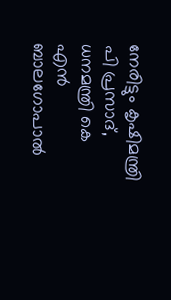നേരിട്ടും കൃഷിമന്ത്രി പി പ്രസാദ്, ധനമന്ത്രി കെ എൻ ബാലഗോപാൽ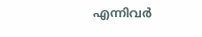എന്നിവർ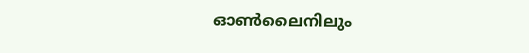ഓൺലൈനിലും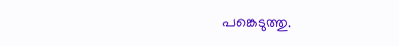പങ്കെടുത്തു.